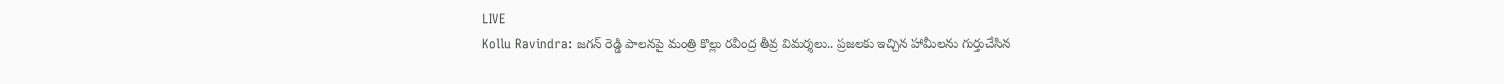LIVE
Kollu Ravindra: జగన్ రెడ్డి పాలనపై మంత్రి కొల్లు రవీంద్ర తీవ్ర విమర్శలు.. ప్రజలకు ఇచ్చిన హామీలను గుర్తుచేసిన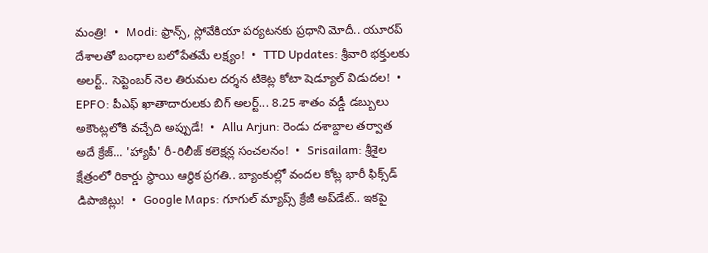మంత్రి!  •  Modi: ఫ్రాన్స్, స్లోవేకియా పర్యటనకు ప్రధాని మోదీ.. యూరప్ దేశాలతో బంధాల బలోపేతమే లక్ష్యం!  •  TTD Updates: శ్రీవారి భక్తులకు అలర్ట్.. సెప్టెంబర్ నెల తిరుమల దర్శన టికెట్ల కోటా షెడ్యూల్ విడుదల!  •  EPFO: పీఎఫ్ ఖాతాదారులకు బిగ్ అలర్ట్... 8.25 శాతం వడ్డీ డబ్బులు అకౌంట్లలోకి వచ్చేది అప్పుడే!  •  Allu Arjun: రెండు దశాబ్దాల తర్వాత అదే క్రేజ్... 'హ్యాపీ' రీ-రిలీజ్ కలెక్షన్ల సంచలనం!  •  Srisailam: శ్రీశైల క్షేత్రంలో రికార్డు స్థాయి ఆర్థిక ప్రగతి.. బ్యాంకుల్లో వందల కోట్ల భారీ ఫిక్స్‌డ్ డిపాజిట్లు!  •  Google Maps: గూగుల్ మ్యాప్స్ క్రేజీ అప్‌డేట్.. ఇకపై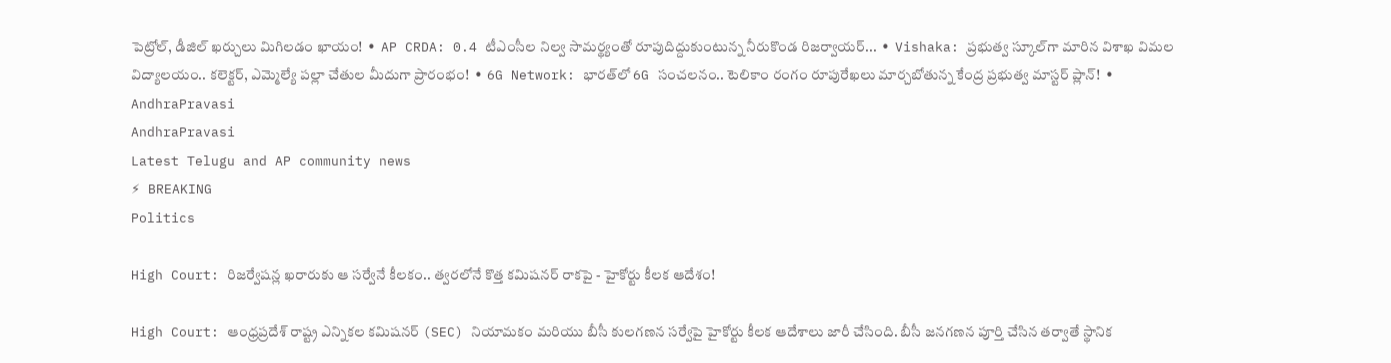పెట్రోల్, డీజిల్ ఖర్చులు మిగిలడం ఖాయం!  •  AP CRDA: 0.4 టీఎంసీల నిల్వ సామర్థ్యంతో రూపుదిద్దుకుంటున్న నీరుకొండ రిజర్వాయర్...  •  Vishaka: ప్రభుత్వ స్కూల్‌గా మారిన విశాఖ విమల విద్యాలయం.. కలెక్టర్, ఎమ్మెల్యే పల్లా చేతుల మీదుగా ప్రారంభం!  •  6G Network: భారత్‌లో 6G సంచలనం.. టెలికాం రంగం రూపురేఖలు మార్చబోతున్న కేంద్ర ప్రభుత్వ మాస్టర్ ప్లాన్!  •
AndhraPravasi
AndhraPravasi
Latest Telugu and AP community news
⚡ BREAKING
Politics

High Court: రిజర్వేషన్ల ఖరారుకు ఆ సర్వేనే కీలకం.. త్వరలోనే కొత్త కమిషనర్ రాకపై - హైకోర్టు కీలక ఆదేశం!

High Court: ఆంధ్రప్రదేశ్ రాష్ట్ర ఎన్నికల కమిషనర్ (SEC) నియామకం మరియు బీసీ కులగణన సర్వేపై హైకోర్టు కీలక ఆదేశాలు జారీ చేసింది. బీసీ జనగణన పూర్తి చేసిన తర్వాతే స్థానిక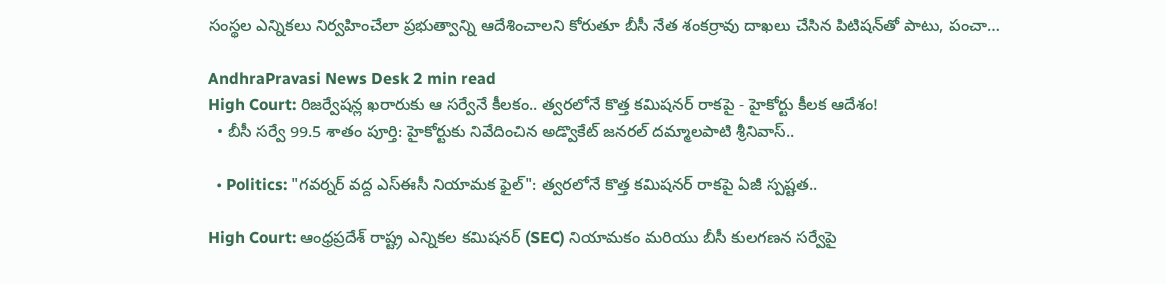సంస్థల ఎన్నికలు నిర్వహించేలా ప్రభుత్వాన్ని ఆదేశించాలని కోరుతూ బీసీ నేత శంకర్రావు దాఖలు చేసిన పిటిషన్‌తో పాటు, పంచా…

AndhraPravasi News Desk 2 min read
High Court: రిజర్వేషన్ల ఖరారుకు ఆ సర్వేనే కీలకం.. త్వరలోనే కొత్త కమిషనర్ రాకపై - హైకోర్టు కీలక ఆదేశం!
  • బీసీ సర్వే 99.5 శాతం పూర్తి: హైకోర్టుకు నివేదించిన అడ్వొకేట్ జనరల్ దమ్మాలపాటి శ్రీనివాస్..

  • Politics: "గవర్నర్ వద్ద ఎస్‌ఈసీ నియామక ఫైల్": త్వరలోనే కొత్త కమిషనర్ రాకపై ఏజీ స్పష్టత..

High Court: ఆంధ్రప్రదేశ్ రాష్ట్ర ఎన్నికల కమిషనర్ (SEC) నియామకం మరియు బీసీ కులగణన సర్వేపై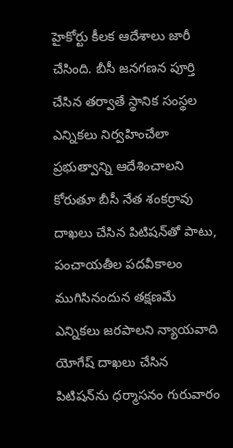హైకోర్టు కీలక ఆదేశాలు జారీ చేసింది. బీసీ జనగణన పూర్తి చేసిన తర్వాతే స్థానిక సంస్థల ఎన్నికలు నిర్వహించేలా ప్రభుత్వాన్ని ఆదేశించాలని కోరుతూ బీసీ నేత శంకర్రావు దాఖలు చేసిన పిటిషన్‌తో పాటు, పంచాయతీల పదవీకాలం ముగిసినందున తక్షణమే ఎన్నికలు జరపాలని న్యాయవాది యోగేష్ దాఖలు చేసిన పిటిషన్‌ను ధర్మాసనం గురువారం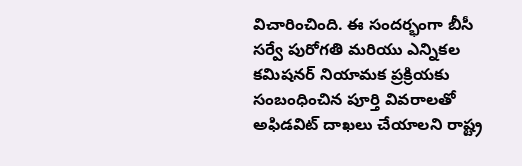విచారించింది. ఈ సందర్భంగా బీసీ సర్వే పురోగతి మరియు ఎన్నికల కమిషనర్ నియామక ప్రక్రియకు సంబంధించిన పూర్తి వివరాలతో అఫిడవిట్ దాఖలు చేయాలని రాష్ట్ర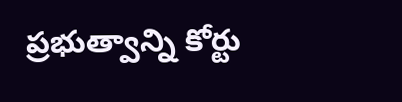ప్రభుత్వాన్ని కోర్టు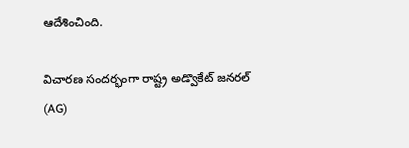ఆదేశించింది.

విచారణ సందర్భంగా రాష్ట్ర అడ్వొకేట్ జనరల్ (AG)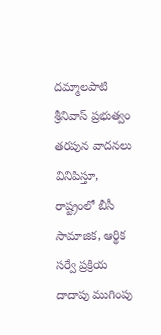దమ్మాలపాటి శ్రీనివాస్ ప్రభుత్వం తరపున వాదనలు వినిపిస్తూ, రాష్ట్రంలో బీసీ సామాజిక, ఆర్థిక సర్వే ప్రక్రియ దాదాపు ముగింపు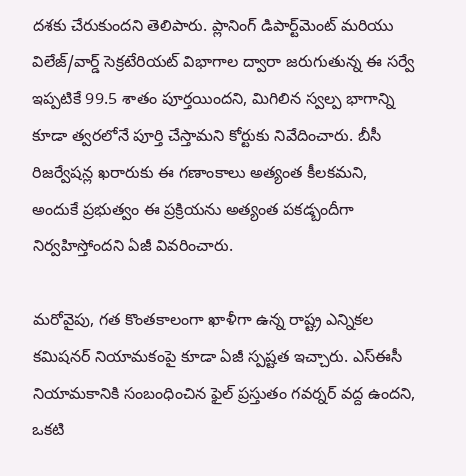దశకు చేరుకుందని తెలిపారు. ప్లానింగ్ డిపార్ట్‌మెంట్ మరియు విలేజ్/వార్డ్ సెక్రటేరియట్ విభాగాల ద్వారా జరుగుతున్న ఈ సర్వే ఇప్పటికే 99.5 శాతం పూర్తయిందని, మిగిలిన స్వల్ప భాగాన్ని కూడా త్వరలోనే పూర్తి చేస్తామని కోర్టుకు నివేదించారు. బీసీ రిజర్వేషన్ల ఖరారుకు ఈ గణాంకాలు అత్యంత కీలకమని, అందుకే ప్రభుత్వం ఈ ప్రక్రియను అత్యంత పకడ్బందీగా నిర్వహిస్తోందని ఏజీ వివరించారు.

మరోవైపు, గత కొంతకాలంగా ఖాళీగా ఉన్న రాష్ట్ర ఎన్నికల కమిషనర్ నియామకంపై కూడా ఏజీ స్పష్టత ఇచ్చారు. ఎస్‌ఈసీ నియామకానికి సంబంధించిన ఫైల్ ప్రస్తుతం గవర్నర్ వద్ద ఉందని, ఒకటి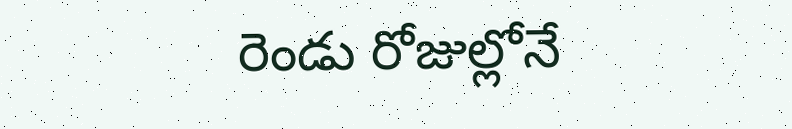రెండు రోజుల్లోనే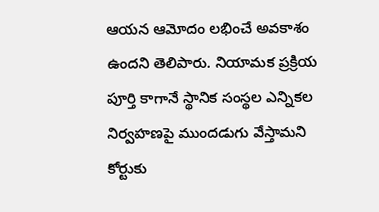ఆయన ఆమోదం లభించే అవకాశం ఉందని తెలిపారు. నియామక ప్రక్రియ పూర్తి కాగానే స్థానిక సంస్థల ఎన్నికల నిర్వహణపై ముందడుగు వేస్తామని కోర్టుకు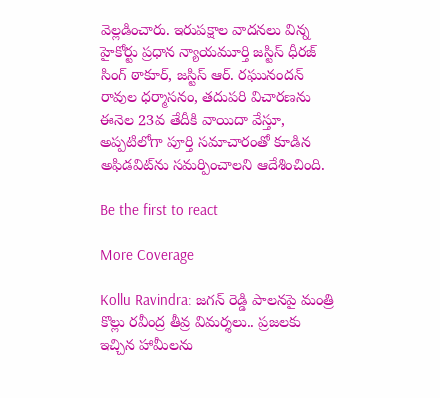వెల్లడించారు. ఇరుపక్షాల వాదనలు విన్న హైకోర్టు ప్రధాన న్యాయమూర్తి జస్టిస్ ధీరజ్ సింగ్ ఠాకూర్, జస్టిస్ ఆర్. రఘునందన్ రావుల ధర్మాసనం, తదుపరి విచారణను ఈనెల 23వ తేదీకి వాయిదా వేస్తూ, అప్పటిలోగా పూర్తి సమాచారంతో కూడిన అఫిడవిట్‌ను సమర్పించాలని ఆదేశించింది.

Be the first to react

More Coverage

Kollu Ravindra: జగన్ రెడ్డి పాలనపై మంత్రి కొల్లు రవీంద్ర తీవ్ర విమర్శలు.. ప్రజలకు ఇచ్చిన హామీలను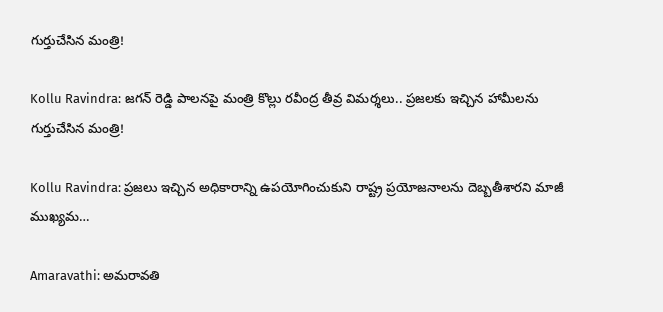గుర్తుచేసిన మంత్రి!

Kollu Ravindra: జగన్ రెడ్డి పాలనపై మంత్రి కొల్లు రవీంద్ర తీవ్ర విమర్శలు.. ప్రజలకు ఇచ్చిన హామీలను గుర్తుచేసిన మంత్రి!

Kollu Ravindra: ప్రజలు ఇచ్చిన అధికారాన్ని ఉపయోగించుకుని రాష్ట్ర ప్రయోజనాలను దెబ్బతీశారని మాజీ ముఖ్యమ…

Amaravathi: అమరావతి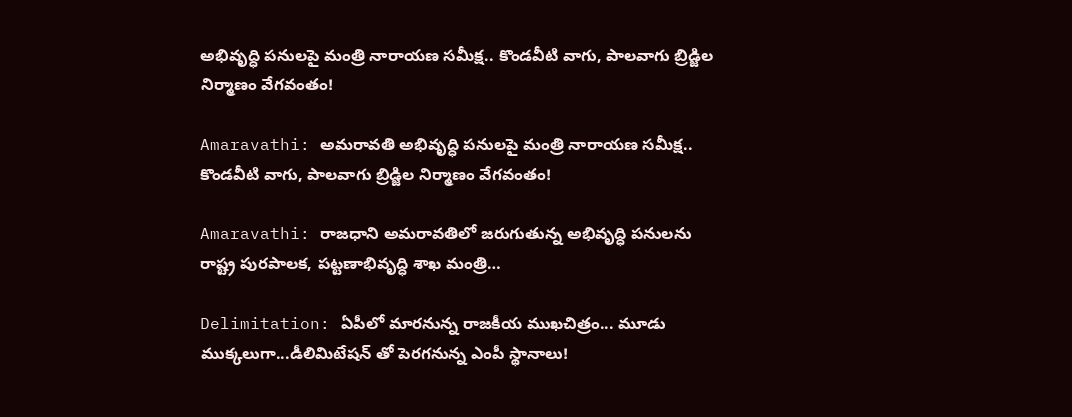అభివృద్ధి పనులపై మంత్రి నారాయణ సమీక్ష.. కొండవీటి వాగు, పాలవాగు బ్రిడ్జిల నిర్మాణం వేగవంతం!

Amaravathi: అమరావతి అభివృద్ధి పనులపై మంత్రి నారాయణ సమీక్ష.. కొండవీటి వాగు, పాలవాగు బ్రిడ్జిల నిర్మాణం వేగవంతం!

Amaravathi: రాజధాని అమరావతిలో జరుగుతున్న అభివృద్ధి పనులను రాష్ట్ర పురపాలక, పట్టణాభివృద్ధి శాఖ మంత్రి…

Delimitation: ఏపీలో మారనున్న రాజకీయ ముఖచిత్రం... మూడు ముక్కలుగా...డీలిమిటేషన్ తో పెరగనున్న ఎంపీ స్థానాలు!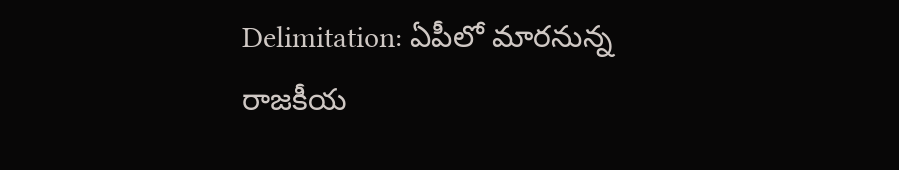Delimitation: ఏపీలో మారనున్న రాజకీయ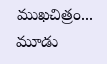ముఖచిత్రం... మూడు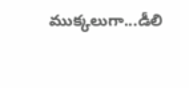ముక్కలుగా...డీలి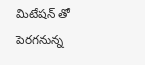మిటేషన్ తో పెరగనున్న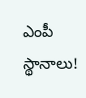ఎంపీ స్థానాలు!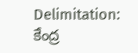Delimitation: కేంద్ర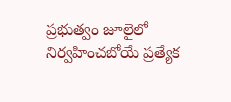ప్రభుత్వం జూలైలో నిర్వహించబోయే ప్రత్యేక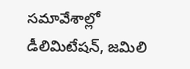సమావేశాల్లో డీలిమిటేషన్, జమిలి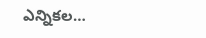ఎన్నికల…